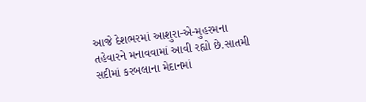આજે દેશભરમાં આશુરા-એ-મુહરમના તહેવારને મનાવવામાં આવી રહ્યો છે.સાતમી સદીમાં કરબલાના મેદાનમાં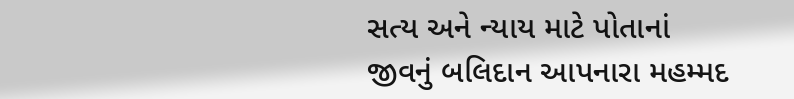સત્ય અને ન્યાય માટે પોતાનાં જીવનું બલિદાન આપનારા મહમ્મદ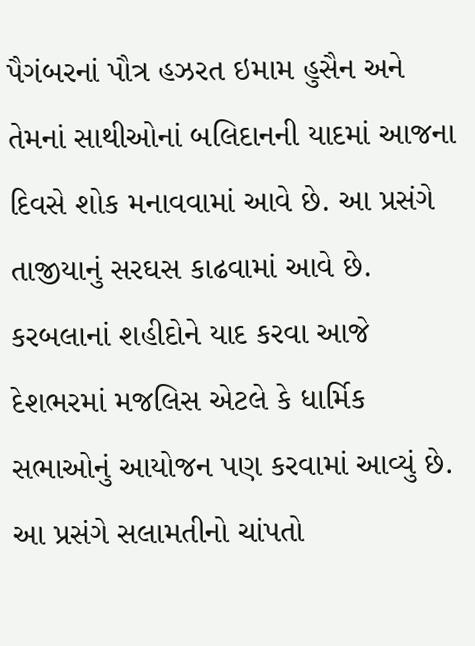પૈગંબરનાં પૌત્ર હઝરત ઇમામ હુસૈન અને તેમનાં સાથીઓનાં બલિદાનની યાદમાં આજના દિવસે શોક મનાવવામાં આવે છે. આ પ્રસંગે તાજીયાનું સરઘસ કાઢવામાં આવે છે. કરબલાનાં શહીદોને યાદ કરવા આજે દેશભરમાં મજલિસ એટલે કે ધાર્મિક સભાઓનું આયોજન પણ કરવામાં આવ્યું છે. આ પ્રસંગે સલામતીનો ચાંપતો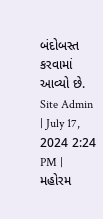બંદોબસ્ત કરવામાં આવ્યો છે.
Site Admin | July 17, 2024 2:24 PM | મહોરમ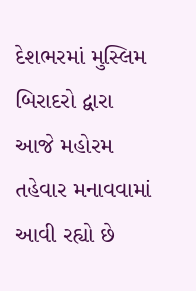દેશભરમાં મુસ્લિમ બિરાદરો દ્વારા આજે મહોરમ તહેવાર મનાવવામાં આવી રહ્યો છે